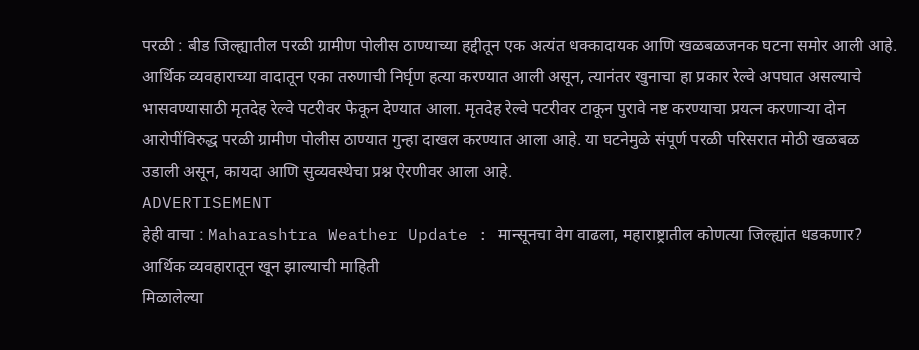परळी : बीड जिल्ह्यातील परळी ग्रामीण पोलीस ठाण्याच्या हद्दीतून एक अत्यंत धक्कादायक आणि खळबळजनक घटना समोर आली आहे. आर्थिक व्यवहाराच्या वादातून एका तरुणाची निर्घृण हत्या करण्यात आली असून, त्यानंतर खुनाचा हा प्रकार रेल्वे अपघात असल्याचे भासवण्यासाठी मृतदेह रेल्वे पटरीवर फेकून देण्यात आला. मृतदेह रेल्वे पटरीवर टाकून पुरावे नष्ट करण्याचा प्रयत्न करणाऱ्या दोन आरोपींविरुद्ध परळी ग्रामीण पोलीस ठाण्यात गुन्हा दाखल करण्यात आला आहे. या घटनेमुळे संपूर्ण परळी परिसरात मोठी खळबळ उडाली असून, कायदा आणि सुव्यवस्थेचा प्रश्न ऐरणीवर आला आहे.
ADVERTISEMENT
हेही वाचा : Maharashtra Weather Update : मान्सूनचा वेग वाढला, महाराष्ट्रातील कोणत्या जिल्ह्यांत धडकणार?
आर्थिक व्यवहारातून खून झाल्याची माहिती
मिळालेल्या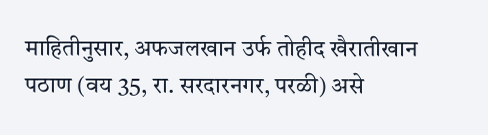माहितीनुसार, अफजलखान उर्फ तोहीद खैरातीखान पठाण (वय 35, रा. सरदारनगर, परळी) असे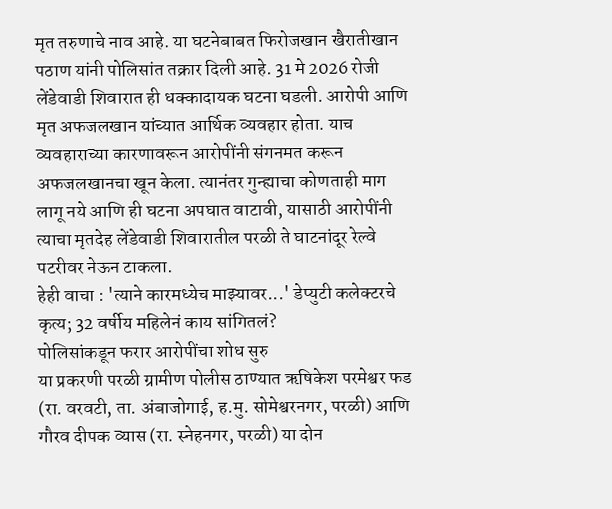मृत तरुणाचे नाव आहे. या घटनेबाबत फिरोजखान खैरातीखान पठाण यांनी पोलिसांत तक्रार दिली आहे. 31 मे 2026 रोजी लेंडेवाडी शिवारात ही धक्कादायक घटना घडली. आरोपी आणि मृत अफजलखान यांच्यात आर्थिक व्यवहार होता. याच व्यवहाराच्या कारणावरून आरोपींनी संगनमत करून अफजलखानचा खून केला. त्यानंतर गुन्ह्याचा कोणताही माग लागू नये आणि ही घटना अपघात वाटावी, यासाठी आरोपींनी त्याचा मृतदेह लेंडेवाडी शिवारातील परळी ते घाटनांदूर रेल्वे पटरीवर नेऊन टाकला.
हेही वाचा : 'त्याने कारमध्येच माझ्यावर...' डेप्युटी कलेक्टरचे कृत्य; 32 वर्षीय महिलेनं काय सांगितलं?
पोलिसांकडून फरार आरोपींचा शोध सुरु
या प्रकरणी परळी ग्रामीण पोलीस ठाण्यात ऋषिकेश परमेश्वर फड (रा. वरवटी, ता. अंबाजोगाई, ह.मु. सोमेश्वरनगर, परळी) आणि गौरव दीपक व्यास (रा. स्नेहनगर, परळी) या दोन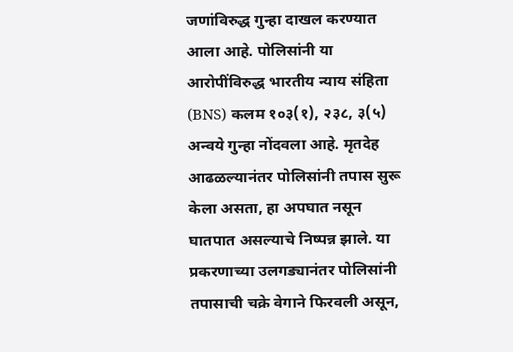जणांविरुद्ध गुन्हा दाखल करण्यात आला आहे. पोलिसांनी या आरोपींविरुद्ध भारतीय न्याय संहिता (BNS) कलम १०३(१), २३८, ३(५) अन्वये गुन्हा नोंदवला आहे. मृतदेह आढळल्यानंतर पोलिसांनी तपास सुरू केला असता, हा अपघात नसून घातपात असल्याचे निष्पन्न झाले. या प्रकरणाच्या उलगड्यानंतर पोलिसांनी तपासाची चक्रे वेगाने फिरवली असून,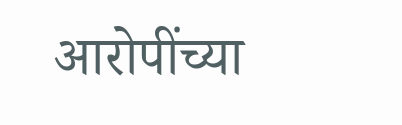आरोपींच्या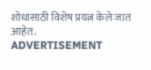शोधासाठी विशेष प्रयत्न केले जात आहेत.
ADVERTISEMENT